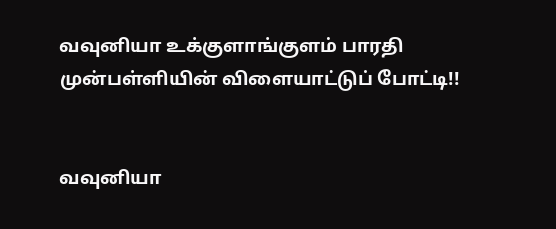வவுனியா உக்குளாங்குளம் பாரதி முன்பள்ளியின் விளையாட்டுப் போட்டி!!


வவுனியா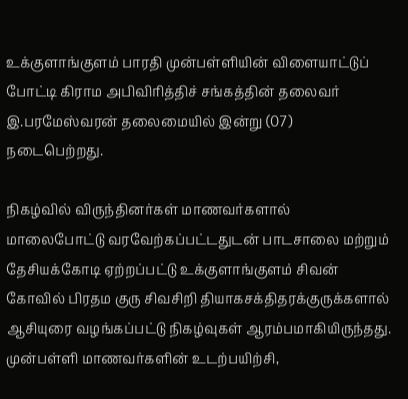உக்குளாங்குளம் பாரதி முன்பள்ளியின் விளையாட்டுப் போட்டி கிராம அபிவிரித்திச் சங்கத்தின் தலைவர் இ.பரமேஸ்வரன் தலைமையில் இன்று (07) நடைபெற்றது.

நிகழ்வில் விருந்தினர்கள் மாணவர்களால் மாலைபோட்டு வரவேற்கப்பட்டதுடன் பாடசாலை மற்றும் தேசியக்கோடி ஏற்றப்பட்டு உக்குளாங்குளம் சிவன் கோவில் பிரதம குரு சிவசிறி தியாகசக்திதரக்குருக்களால் ஆசியுரை வழங்கப்பட்டு நிகழ்வுகள் ஆரம்பமாகியிருந்தது.
முன்பள்ளி மாணவர்களின் உடற்பயிற்சி,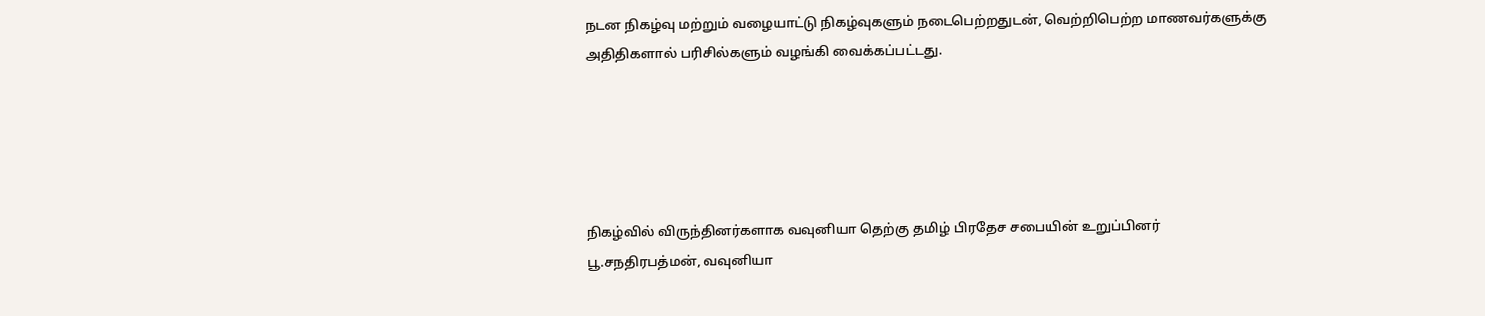நடன நிகழ்வு மற்றும் வழையாட்டு நிகழ்வுகளும் நடைபெற்றதுடன், வெற்றிபெற்ற மாணவர்களுக்கு அதிதிகளால் பரிசில்களும் வழங்கி வைக்கப்பட்டது.





நிகழ்வில் விருந்தினர்களாக வவுனியா தெற்கு தமிழ் பிரதேச சபையின் உறுப்பினர் பூ.சநதிரபத்மன், வவுனியா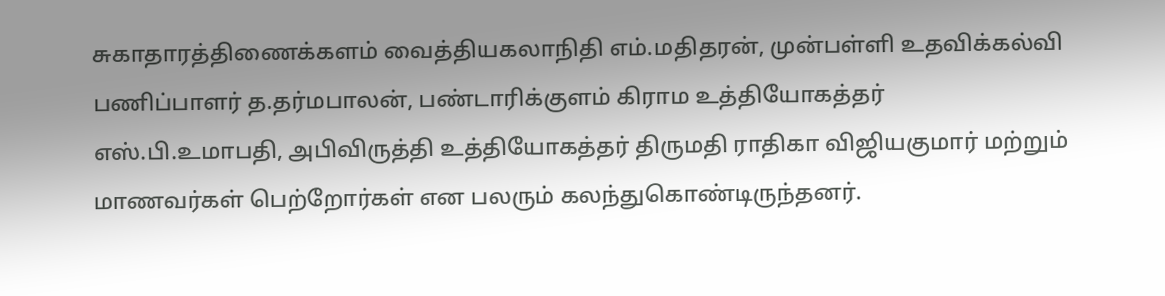சுகாதாரத்திணைக்களம் வைத்தியகலாநிதி எம்.மதிதரன், முன்பள்ளி உதவிக்கல்வி பணிப்பாளர் த.தர்மபாலன், பண்டாரிக்குளம் கிராம உத்தியோகத்தர் எஸ்.பி.உமாபதி, அபிவிருத்தி உத்தியோகத்தர் திருமதி ராதிகா விஜியகுமார் மற்றும் மாணவர்கள் பெற்றோர்கள் என பலரும் கலந்துகொண்டிருந்தனர்.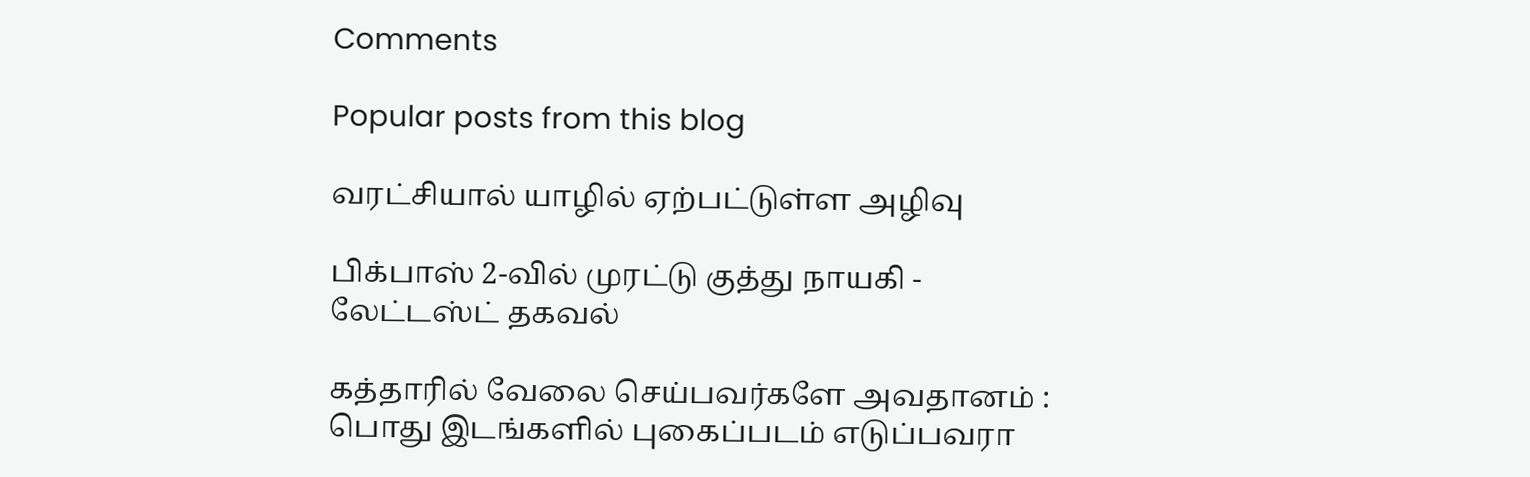Comments

Popular posts from this blog

வரட்சியால் யாழில் ஏற்பட்டுள்ள அழிவு

பிக்பாஸ் 2-வில் முரட்டு குத்து நாயகி - லேட்டஸ்ட் தகவல்

கத்தாரில் வேலை செய்பவர்களே அவதானம் : பொது இடங்களில் புகைப்படம் எடுப்பவரா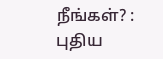நீங்கள்? : புதிய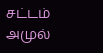சட்டம் அமுல்